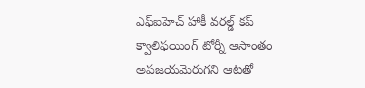ఎఫ్ఐహెచ్ హాకీ వరల్డ్ కప్ క్వాలిఫయింగ్ టోర్నీ ఆసాంతం అపజయమెరుగని ఆటతో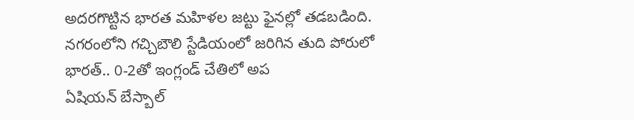అదరగొట్టిన భారత మహిళల జట్టు ఫైనల్లో తడబడింది. నగరంలోని గచ్చిబౌలి స్టేడియంలో జరిగిన తుది పోరులో భారత్.. 0-2తో ఇంగ్లండ్ చేతిలో అప
ఏషియన్ బేస్బాల్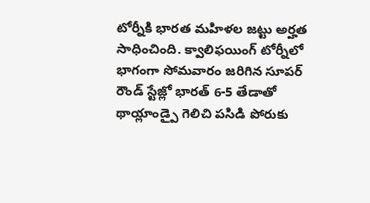టోర్నీకి భారత మహిళల జట్టు అర్హత సాధించింది. క్వాలిఫయింగ్ టోర్నీలో భాగంగా సోమవారం జరిగిన సూపర్ రౌండ్ స్టేజ్లో భారత్ 6-5 తేడాతో థాయ్లాండ్పై గెలిచి పసిడి పోరుకు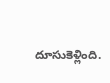దూసుకెళ్లింది.